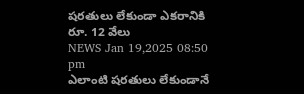షరతులు లేకుండా ఎకరానికి రూ. 12 వేలు
NEWS Jan 19,2025 08:50 pm
ఎలాంటి షరతులు లేకుండానే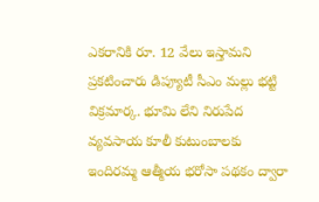ఎకరానికి రూ. 12 వేలు ఇస్తామని ప్రకటించారు డిప్యూటీ సీఎం మల్లు భట్టి విక్రమార్క. భూమి లేని నిరుపేద వ్యవసాయ కూలీ కుటుంబాలకు ఇందిరమ్మ ఆత్మీయ భరోసా పథకం ద్వారా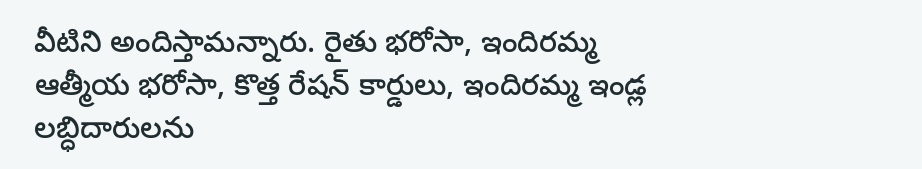వీటిని అందిస్తామన్నారు. రైతు భరోసా, ఇందిరమ్మ ఆత్మీయ భరోసా, కొత్త రేషన్ కార్డులు, ఇందిరమ్మ ఇండ్ల లబ్ధిదారులను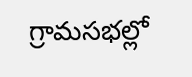గ్రామసభల్లో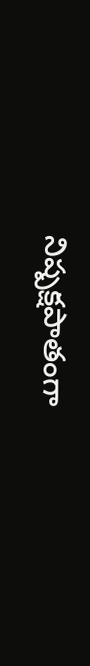నిష్పక్షపాతంగా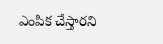ఎంపిక చేస్తారని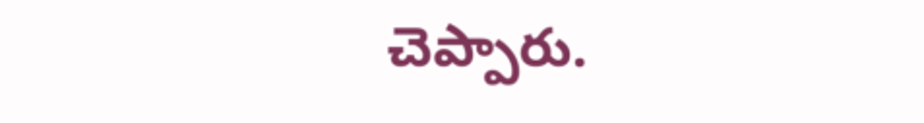చెప్పారు.